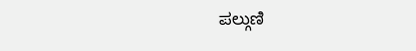ಪಲ್ಗುಣಿ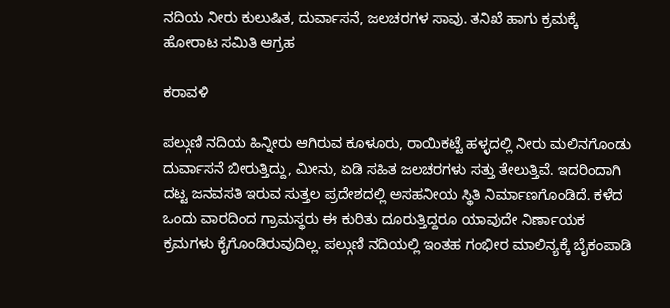ನದಿಯ ನೀರು ಕುಲುಷಿತ, ದುರ್ವಾಸನೆ, ಜಲಚರಗಳ ಸಾವು. ತನಿಖೆ ಹಾಗು ಕ್ರಮಕ್ಕೆ ಹೋರಾಟ ಸಮಿತಿ ಆಗ್ರಹ

ಕರಾವಳಿ

ಪಲ್ಗುಣಿ ನದಿಯ ಹಿನ್ನೀರು ಆಗಿರುವ ಕೂಳೂರು, ರಾಯಿಕಟ್ಟೆ ಹಳ್ಳದಲ್ಲಿ ನೀರು ಮಲಿನಗೊಂಡು ದುರ್ವಾಸನೆ ಬೀರುತ್ತಿದ್ದು, ಮೀನು, ಏಡಿ ಸಹಿತ ಜಲಚರಗಳು ಸತ್ತು ತೇಲುತ್ತಿವೆ. ಇದರಿಂದಾಗಿ ದಟ್ಟ ಜನವಸತಿ ಇರುವ ಸುತ್ತಲ ಪ್ರದೇಶದಲ್ಲಿ ಅಸಹನೀಯ ಸ್ಥಿತಿ ನಿರ್ಮಾಣಗೊಂಡಿದೆ. ಕಳೆದ ಒಂದು ವಾರದಿಂದ ಗ್ರಾಮಸ್ಥರು ಈ ಕುರಿತು ದೂರುತ್ತಿದ್ದರೂ ಯಾವುದೇ ನಿರ್ಣಾಯಕ ಕ್ರಮಗಳು ಕೈಗೊಂಡಿರುವುದಿಲ್ಲ. ಪಲ್ಗುಣಿ ನದಿಯಲ್ಲಿ ಇಂತಹ ಗಂಭೀರ ಮಾಲಿನ್ಯಕ್ಕೆ ಬೈಕಂಪಾಡಿ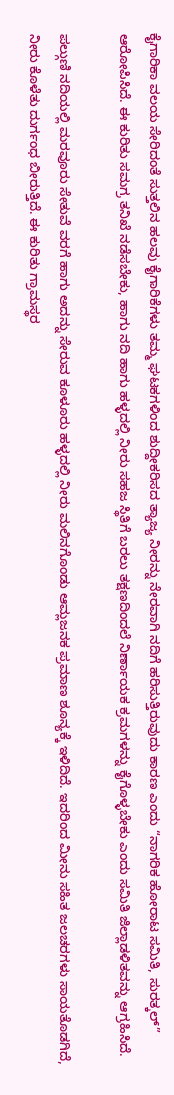ಕೈಗಾರಿಕಾ ವಲಯ ಸೇರಿದಂತೆ ಸುತ್ತಲಿನ ಹಲವು ಕೈಗಾರಿಕೆಗಳು ತಮ್ಮ ಘಟಕಗಳಿಂದ ಶುದ್ದೀಕರಿಸದ ತ್ಯಾಜ್ಯ ನೀರನ್ನು ನೇರವಾಗಿ ನದಿಗೆ ಹರಿಸುತ್ತಿರುವುದು ಕಾರಣ ಎಂದು “ನಾಗರಿಕ ಹೋರಾಟ ಸಮಿತಿ, ಸುರತ್ಕಲ್” ಆರೋಪಿಸಿದೆ. ಈ ಕುರಿತು ಸಮಗ್ರ ತನಿಖೆ ನಡೆಸಬೇಕು, ಹಾಗು ನದಿ ಹಾಗು ಹಳ್ಳದಲ್ಲಿ ನೀರು ಸಹಜ ಸ್ಥಿತಿಗೆ ಬರಲು ತಕ್ಷಣದಿಂದಲೆ ನಿರ್ಣಾಯಕ ಕ್ರಮಗಳನ್ನು ಕೈಗೊಳ್ಳಬೇಕು ಎಂದು ಸಮಿತಿ ಜಿಲ್ಲಾಡಳಿತವನ್ನು ಆಗ್ರಹಿಸಿದೆ.

ಪಲ್ಗುಣಿ ನದಿಯಲ್ಲಿ ಮರವೂರು ಸೇತುವೆ ವರಗೆ ಹಾಗು ಅದನ್ನು ಸೇರುವ ಕೂಳೂರು ಹಳ್ಳದಲ್ಲಿ ನೀರು ಮಲಿನಗೊಂಡು ಆಮ್ಲಜನಕ ಪ್ರಮಾಣ ಶೂನ್ಯಕ್ಕೆ ಇಳಿದಿದೆ. ಇದರಿಂದ ಮೀನು ಸಹಿತ ಜಲಚರಗಳು ಸಾಯತೊಡಗಿದೆ, ನೀರು ಕೊಳೆತು ದುರ್ಗಂಧ ಬೀರುತ್ತಿದೆ. ಈ ಕುರಿತು ಗ್ರಾಮಸ್ಥರ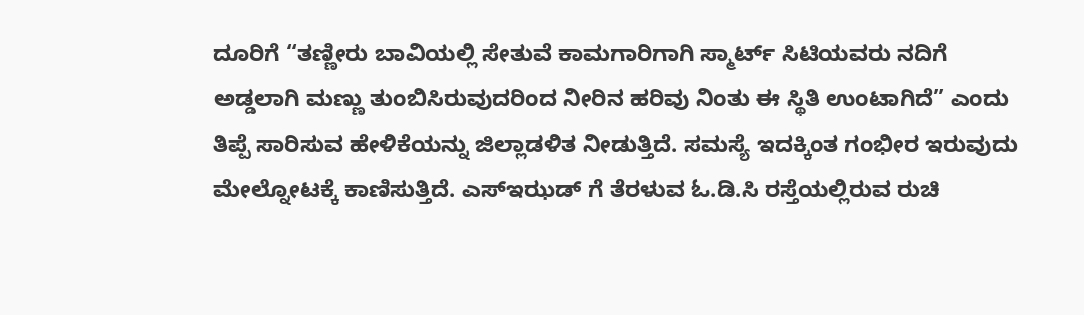ದೂರಿಗೆ “ತಣ್ಣೀರು ಬಾವಿಯಲ್ಲಿ ಸೇತುವೆ ಕಾಮಗಾರಿಗಾಗಿ ಸ್ಮಾರ್ಟ್ ಸಿಟಿಯವರು ನದಿಗೆ ಅಡ್ಡಲಾಗಿ ಮಣ್ಣು ತುಂಬಿಸಿರುವುದರಿಂದ ನೀರಿನ ಹರಿವು ನಿಂತು ಈ ಸ್ಥಿತಿ ಉಂಟಾಗಿದೆ” ಎಂದು ತಿಪ್ಪೆ ಸಾರಿಸುವ ಹೇಳಿಕೆಯನ್ನು ಜಿಲ್ಲಾಡಳಿತ ನೀಡುತ್ತಿದೆ. ಸಮಸ್ಯೆ ಇದಕ್ಕಿಂತ ಗಂಭೀರ ಇರುವುದು ಮೇಲ್ನೋಟಕ್ಕೆ ಕಾಣಿಸುತ್ತಿದೆ. ಎಸ್ಇಝಡ್ ಗೆ ತೆರಳುವ ಓ.ಡಿ.ಸಿ ರಸ್ತೆಯಲ್ಲಿರುವ ರುಚಿ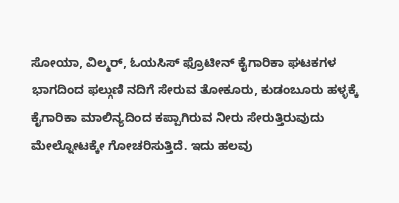ಸೋಯಾ, ವಿಲ್ಮರ್, ಓಯಸಿಸ್ ಫ್ರೊಟೀನ್ ಕೈಗಾರಿಕಾ ಘಟಕಗಳ ಭಾಗದಿಂದ ಫಲ್ಗುಣಿ ನದಿಗೆ ಸೇರುವ ತೋಕೂರು, ಕುಡಂಬೂರು ಹಳ್ಳಕ್ಕೆ ಕೈಗಾರಿಕಾ ಮಾಲಿನ್ಯದಿಂದ ಕಪ್ಪಾಗಿರುವ ನೀರು ಸೇರುತ್ತಿರುವುದು ಮೇಲ್ನೋಟಕ್ಕೇ ಗೋಚರಿಸುತ್ತಿದೆ. ಇದು ಹಲವು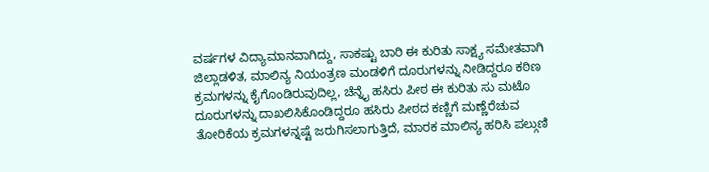ವರ್ಷಗಳ ವಿದ್ಯಾಮಾನವಾಗಿದ್ದು, ಸಾಕಷ್ಟು ಬಾರಿ ಈ ಕುರಿತು ಸಾಕ್ಷ್ಯ ಸಮೇತವಾಗಿ ಜಿಲ್ಲಾಡಳಿತ, ಮಾಲಿನ್ಯ ನಿಯಂತ್ರಣ ಮಂಡಳಿಗೆ ದೂರುಗಳನ್ನು ನೀಡಿದ್ದರೂ ಕಠಿಣ ಕ್ರಮಗಳನ್ನು ಕೈಗೊಂಡಿರುವುದಿಲ್ಲ, ಚೆನ್ನೈ ಹಸಿರು ಪೀಠ ಈ ಕುರಿತು ಸು ಮಟೊ ದೂರುಗಳನ್ನು ದಾಖಲಿಸಿಕೊಂಡಿದ್ದರೂ ಹಸಿರು ಪೀಠದ ಕಣ್ಣಿಗೆ ಮಣ್ಣೆರೆಚುವ ತೋರಿಕೆಯ ಕ್ರಮಗಳನ್ನಷ್ಟೆ ಜರುಗಿಸಲಾಗುತ್ತಿದೆ, ಮಾರಕ ಮಾಲಿನ್ಯ ಹರಿಸಿ ಪಲ್ಗುಣಿ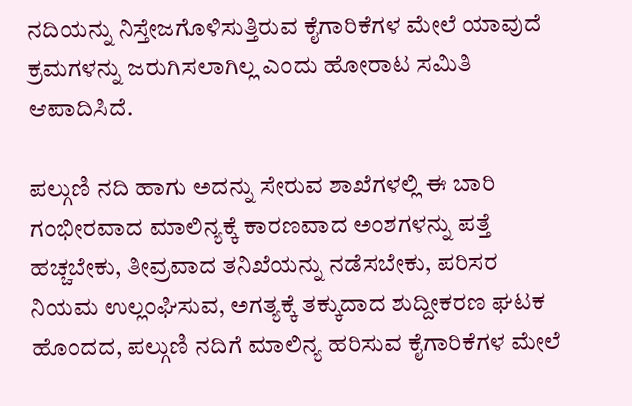ನದಿಯನ್ನು ನಿಸ್ತೇಜಗೊಳಿಸುತ್ತಿರುವ ಕೈಗಾರಿಕೆಗಳ ಮೇಲೆ ಯಾವುದೆ ಕ್ರಮಗಳನ್ನು ಜರುಗಿಸಲಾಗಿಲ್ಲ ಎಂದು ಹೋರಾಟ ಸಮಿತಿ ಆಪಾದಿಸಿದೆ.

ಪಲ್ಗುಣಿ ನದಿ ಹಾಗು ಅದನ್ನು ಸೇರುವ ಶಾಖೆಗಳಲ್ಲಿ ಈ ಬಾರಿ ಗಂಭೀರವಾದ ಮಾಲಿನ್ಯಕ್ಕೆ ಕಾರಣವಾದ ಅಂಶಗಳನ್ನು ಪತ್ತೆ ಹಚ್ಚಬೇಕು, ತೀವ್ರವಾದ ತನಿಖೆಯನ್ನು ನಡೆಸಬೇಕು, ಪರಿಸರ ನಿಯಮ ಉಲ್ಲಂಘಿಸುವ, ಅಗತ್ಯಕ್ಕೆ ತಕ್ಕುದಾದ ಶುದ್ದೀಕರಣ ಘಟಕ ಹೊಂದದ, ಪಲ್ಗುಣಿ ನದಿಗೆ ಮಾಲಿನ್ಯ ಹರಿಸುವ ಕೈಗಾರಿಕೆಗಳ ಮೇಲೆ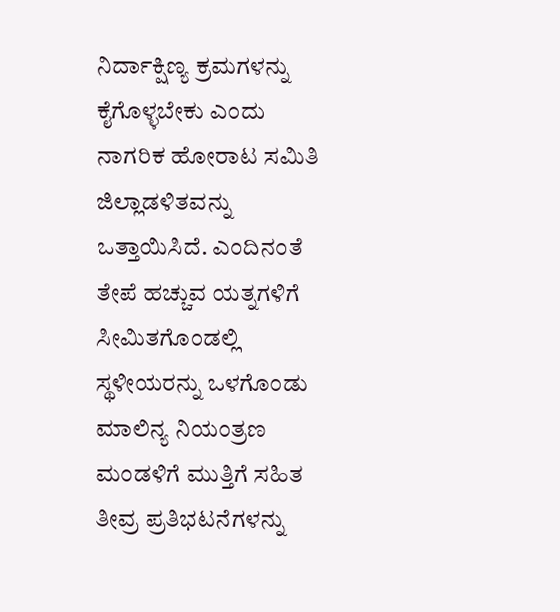ನಿರ್ದಾಕ್ಷಿಣ್ಯ ಕ್ರಮಗಳನ್ನು ಕೈಗೊಳ್ಳಬೇಕು ಎಂದು ನಾಗರಿಕ ಹೋರಾಟ ಸಮಿತಿ ಜಿಲ್ಲಾಡಳಿತವನ್ನು ಒತ್ತಾಯಿಸಿದೆ. ಎಂದಿನಂತೆ ತೇಪೆ ಹಚ್ಚುವ ಯತ್ನಗಳಿಗೆ ಸೀಮಿತಗೊಂಡಲ್ಲಿ ಸ್ಥಳೀಯರನ್ನು ಒಳಗೊಂಡು ಮಾಲಿನ್ಯ ನಿಯಂತ್ರಣ ಮಂಡಳಿಗೆ ಮುತ್ತಿಗೆ ಸಹಿತ ತೀವ್ರ ಪ್ರತಿಭಟನೆಗಳನ್ನು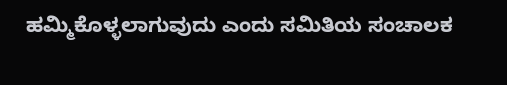ಹಮ್ಮಿಕೊಳ್ಳಲಾಗುವುದು ಎಂದು ಸಮಿತಿಯ ಸಂಚಾಲಕ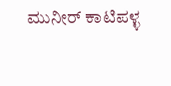ಮುನೀರ್ ಕಾಟಿಪಳ್ಳ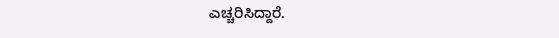ಎಚ್ಚರಿಸಿದ್ದಾರೆ.